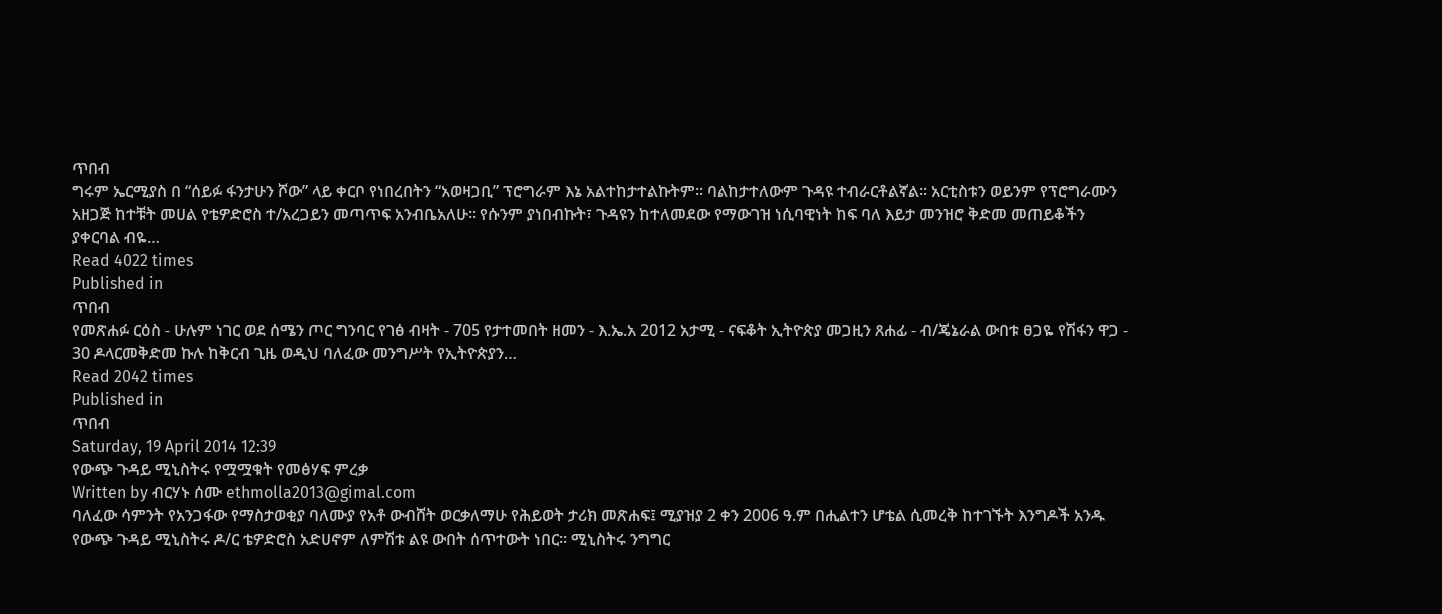ጥበብ
ግሩም ኤርሚያስ በ “ሰይፉ ፋንታሁን ሾው” ላይ ቀርቦ የነበረበትን “አወዛጋቢ” ፕሮግራም እኔ አልተከታተልኩትም። ባልከታተለውም ጉዳዩ ተብራርቶልኛል። አርቲስቱን ወይንም የፕሮግራሙን አዘጋጅ ከተቹት መሀል የቴዎድሮስ ተ/አረጋይን መጣጥፍ አንብቤአለሁ። የሱንም ያነበብኩት፣ ጉዳዩን ከተለመደው የማውገዝ ነሲባዊነት ከፍ ባለ እይታ መንዝሮ ቅድመ መጠይቆችን ያቀርባል ብዬ…
Read 4022 times
Published in
ጥበብ
የመጽሐፉ ርዕስ - ሁሉም ነገር ወደ ሰሜን ጦር ግንባር የገፅ ብዛት - 705 የታተመበት ዘመን - እ.ኤ.አ 2012 አታሚ - ናፍቆት ኢትዮጵያ መጋዚን ጸሐፊ - ብ/ጄኔራል ውበቱ ፀጋዬ የሽፋን ዋጋ - 30 ዶላርመቅድመ ኩሉ ከቅርብ ጊዜ ወዲህ ባለፈው መንግሥት የኢትዮጵያን…
Read 2042 times
Published in
ጥበብ
Saturday, 19 April 2014 12:39
የውጭ ጉዳይ ሚኒስትሩ የሟሟቁት የመፅሃፍ ምረቃ
Written by ብርሃኑ ሰሙ ethmolla2013@gimal.com
ባለፈው ሳምንት የአንጋፋው የማስታወቂያ ባለሙያ የአቶ ውብሸት ወርቃለማሁ የሕይወት ታሪክ መጽሐፍ፤ ሚያዝያ 2 ቀን 2006 ዓ.ም በሒልተን ሆቴል ሲመረቅ ከተገኙት እንግዶች አንዱ የውጭ ጉዳይ ሚኒስትሩ ዶ/ር ቴዎድሮስ አድሀኖም ለምሽቱ ልዩ ውበት ሰጥተውት ነበር። ሚኒስትሩ ንግግር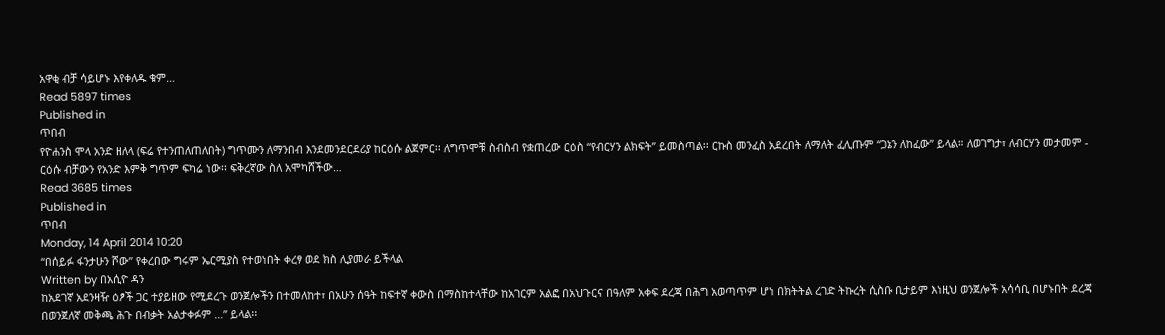አዋቂ ብቻ ሳይሆኑ እየቀለዱ ቁም…
Read 5897 times
Published in
ጥበብ
የዮሐንስ ሞላ አንድ ዘለላ (ፍሬ የተንጠለጠለበት) ግጥሙን ለማንበብ እንደመንደርደሪያ ከርዕሱ ልጀምር፡፡ ለግጥሞቹ ስብስብ የቋጠረው ርዕስ “የብርሃን ልክፍት” ይመስጣል፡፡ ርኩስ መንፈስ አደረበት ለማለት ፈሊጡም “ጋኔን ለከፈው” ይላል። ለወገግታ፣ ለብርሃን መታመም - ርዕሱ ብቻውን የአንድ እምቅ ግጥም ፍካሬ ነው፡፡ ፍቅረኛው ስለ አሞካሸችው…
Read 3685 times
Published in
ጥበብ
Monday, 14 April 2014 10:20
“በሰይፉ ፋንታሁን ሾው” የቀረበው ግሩም ኤርሚያስ የተወነበት ቀረፃ ወደ ክስ ሊያመራ ይችላል
Written by በአሲዮ ዳን
ከአደገኛ አደንዛዥ ዕፆች ጋር ተያይዘው የሚደረጉ ወንጀሎችን በተመለከተ፣ በአሁን ሰዓት ከፍተኛ ቀውስ በማስከተላቸው ከአገርም አልፎ በአህጉርና በዓለም አቀፍ ደረጃ በሕግ አወጣጥም ሆነ በክትትል ረገድ ትኩረት ሲስቡ ቢታይም እነዚህ ወንጀሎች አሳሳቢ በሆኑበት ደረጃ በወንጀለኛ መቅጫ ሕጉ በብቃት አልታቀፉም …” ይላል፡፡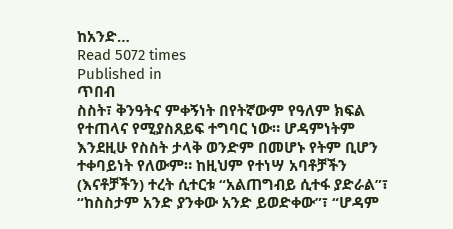ከአንድ…
Read 5072 times
Published in
ጥበብ
ስስት፣ ቅንዓትና ምቀኝነት በየትኛውም የዓለም ክፍል የተጠላና የሚያስጸይፍ ተግባር ነው። ሆዳምነትም እንደዚሁ የስስት ታላቅ ወንድም በመሆኑ የትም ቢሆን ተቀባይነት የለውም። ከዚህም የተነሣ አባቶቻችን (እናቶቻችን) ተረት ሲተርቱ “አልጠግብይ ሲተፋ ያድራል”፣ “ከስስታም አንድ ያንቀው አንድ ይወድቀው”፣ “ሆዳም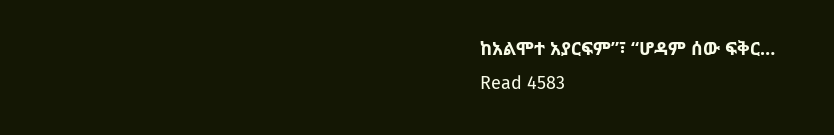ከአልሞተ አያርፍም”፣ “ሆዳም ሰው ፍቅር…
Read 4583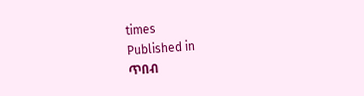times
Published in
ጥበብ